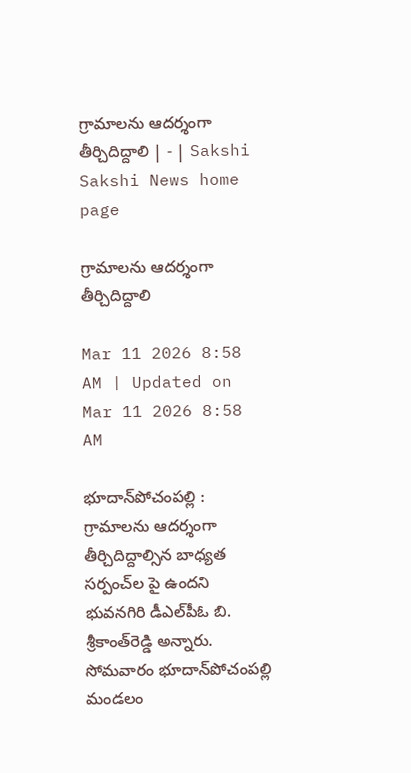గ్రామాలను ఆదర్శంగా తీర్చిదిద్దాలి | - | Sakshi
Sakshi News home page

గ్రామాలను ఆదర్శంగా తీర్చిదిద్దాలి

Mar 11 2026 8:58 AM | Updated on Mar 11 2026 8:58 AM

భూదాన్‌పోచంపల్లి : గ్రామాలను ఆదర్శంగా తీర్చిదిద్దాల్సిన బాధ్యత సర్పంచ్‌ల పై ఉందని భువనగిరి డీఎల్‌పీఓ బి. శ్రీకాంత్‌రెడ్డి అన్నారు. సోమవారం భూదాన్‌పోచంపల్లి మండలం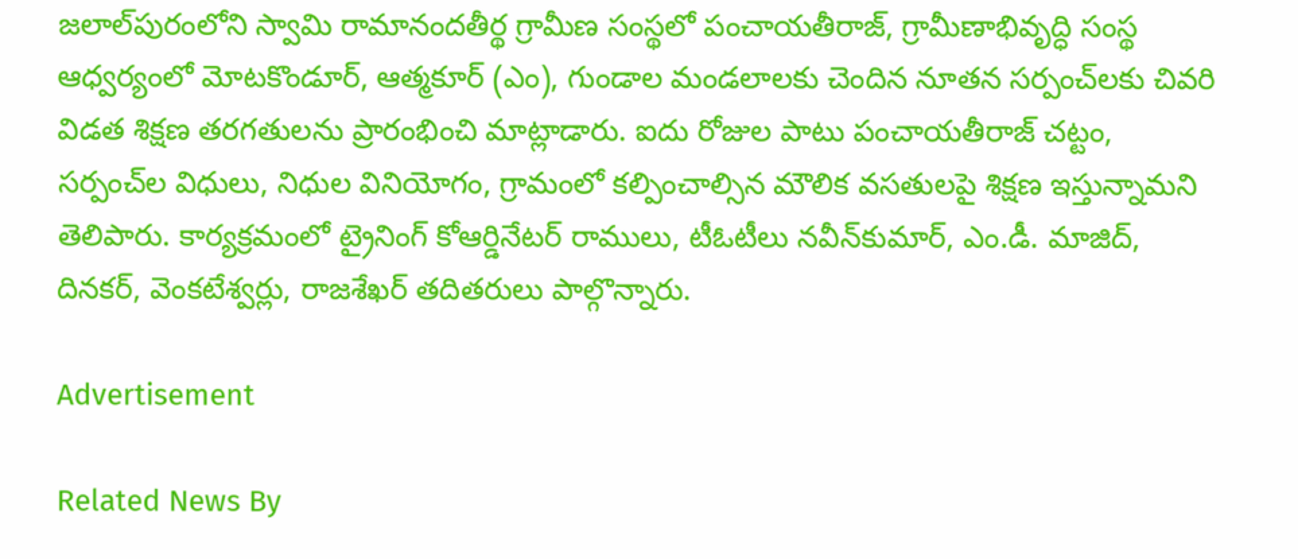జలాల్‌పురంలోని స్వామి రామానందతీర్థ గ్రామీణ సంస్థలో పంచాయతీరాజ్‌, గ్రామీణాభివృద్ధి సంస్థ ఆధ్వర్యంలో మోటకొండూర్‌, ఆత్మకూర్‌ (ఎం), గుండాల మండలాలకు చెందిన నూతన సర్పంచ్‌లకు చివరి విడత శిక్షణ తరగతులను ప్రారంభించి మాట్లాడారు. ఐదు రోజుల పాటు పంచాయతీరాజ్‌ చట్టం, సర్పంచ్‌ల విధులు, నిధుల వినియోగం, గ్రామంలో కల్పించాల్సిన మౌలిక వసతులపై శిక్షణ ఇస్తున్నామని తెలిపారు. కార్యక్రమంలో ట్రైనింగ్‌ కోఆర్డినేటర్‌ రాములు, టీఓటీలు నవీన్‌కుమార్‌, ఎం.డీ. మాజిద్‌, దినకర్‌, వెంకటేశ్వర్లు, రాజశేఖర్‌ తదితరులు పాల్గొన్నారు.

Advertisement

Related News By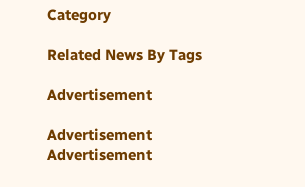Category

Related News By Tags

Advertisement

Advertisement
Advertisement